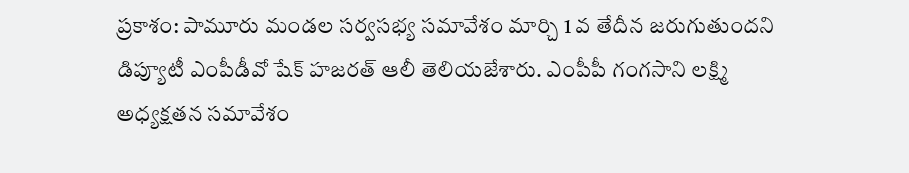ప్రకాశం: పామూరు మండల సర్వసభ్య సమావేశం మార్చి 1 వ తేదీన జరుగుతుందని డిప్యూటీ ఎంపీడీవో షేక్ హజరత్ ఆలీ తెలియజేశారు. ఎంపీపీ గంగసాని లక్ష్మి అధ్యక్షతన సమావేశం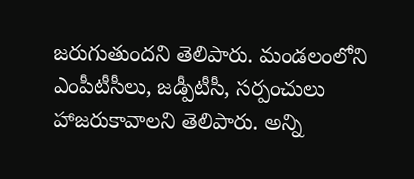జరుగుతుందని తెలిపారు. మండలంలోని ఎంపీటీసీలు, జడ్పీటీసీ, సర్పంచులు హాజరుకావాలని తెలిపారు. అన్ని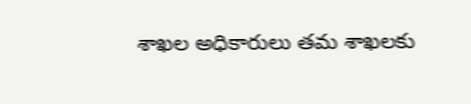శాఖల అధికారులు తమ శాఖలకు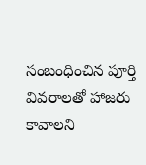సంబంధించిన పూర్తి వివరాలతో హాజరు కావాలని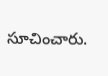సూచించారు.